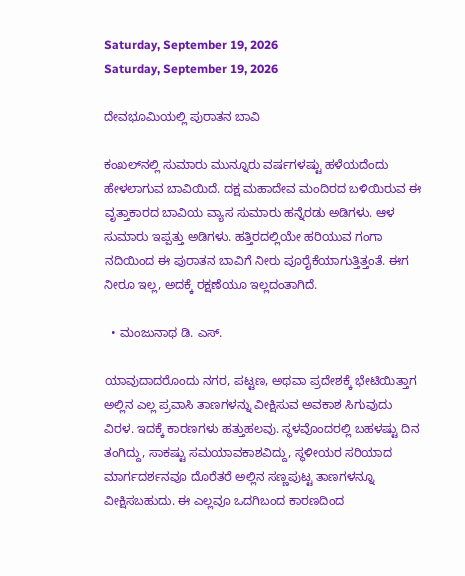Saturday, September 19, 2026
Saturday, September 19, 2026

ದೇವಭೂಮಿಯಲ್ಲಿ ಪುರಾತನ ಬಾವಿ

ಕಂಖಲ್‌ನಲ್ಲಿ ಸುಮಾರು ಮುನ್ನೂರು ವರ್ಷಗಳಷ್ಟು ಹಳೆಯದೆಂದು ಹೇಳಲಾಗುವ ಬಾವಿಯಿದೆ. ದಕ್ಷ ಮಹಾದೇವ ಮಂದಿರದ ಬಳಿಯಿರುವ ಈ ವೃತ್ತಾಕಾರದ ಬಾವಿಯ ವ್ಯಾಸ ಸುಮಾರು ಹನ್ನೆರಡು ಅಡಿಗಳು. ಆಳ ಸುಮಾರು ಇಪ್ಪತ್ತು ಅಡಿಗಳು. ಹತ್ತಿರದಲ್ಲಿಯೇ ಹರಿಯುವ ಗಂಗಾ ನದಿಯಿಂದ ಈ ಪುರಾತನ ಬಾವಿಗೆ ನೀರು ಪೂರೈಕೆಯಾಗುತ್ತಿತ್ತಂತೆ. ಈಗ ನೀರೂ ಇಲ್ಲ, ಅದಕ್ಕೆ ರಕ್ಷಣೆಯೂ ಇಲ್ಲದಂತಾಗಿದೆ.

  • ಮಂಜುನಾಥ ಡಿ. ಎಸ್.

ಯಾವುದಾದರೊಂದು ನಗರ, ಪಟ್ಟಣ, ಅಥವಾ ಪ್ರದೇಶಕ್ಕೆ ಭೇಟಿಯಿತ್ತಾಗ ಅಲ್ಲಿನ ಎಲ್ಲ ಪ್ರವಾಸಿ ತಾಣಗಳನ್ನು ವೀಕ್ಷಿಸುವ ಅವಕಾಶ ಸಿಗುವುದು ವಿರಳ. ಇದಕ್ಕೆ ಕಾರಣಗಳು ಹತ್ತುಹಲವು. ಸ್ಥಳವೊಂದರಲ್ಲಿ ಬಹಳಷ್ಟು ದಿನ ತಂಗಿದ್ದು, ಸಾಕಷ್ಟು ಸಮಯಾವಕಾಶವಿದ್ದು, ಸ್ಥಳೀಯರ ಸರಿಯಾದ ಮಾರ್ಗದರ್ಶನವೂ ದೊರೆತರೆ ಅಲ್ಲಿನ ಸಣ್ಣಪುಟ್ಟ ತಾಣಗಳನ್ನೂ ವೀಕ್ಷಿಸಬಹುದು. ಈ ಎಲ್ಲವೂ ಒದಗಿಬಂದ ಕಾರಣದಿಂದ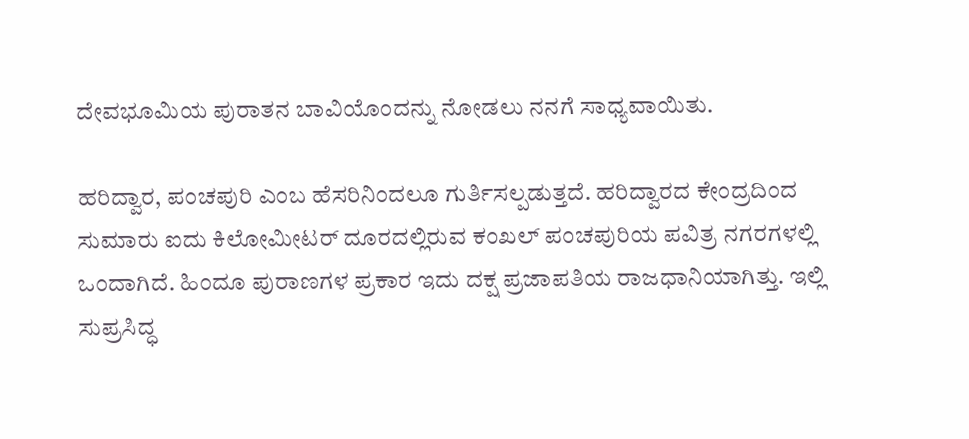ದೇವಭೂಮಿಯ ಪುರಾತನ ಬಾವಿಯೊಂದನ್ನು ನೋಡಲು ನನಗೆ ಸಾಧ್ಯವಾಯಿತು.

ಹರಿದ್ವಾರ, ಪಂಚಪುರಿ ಎಂಬ ಹೆಸರಿನಿಂದಲೂ ಗುರ್ತಿಸಲ್ಪಡುತ್ತದೆ. ಹರಿದ್ವಾರದ ಕೇಂದ್ರದಿಂದ ಸುಮಾರು ಐದು ಕಿಲೋಮೀಟರ್ ದೂರದಲ್ಲಿರುವ ಕಂಖಲ್ ಪಂಚಪುರಿಯ ಪವಿತ್ರ ನಗರಗಳಲ್ಲಿ ಒಂದಾಗಿದೆ. ಹಿಂದೂ ಪುರಾಣಗಳ ಪ್ರಕಾರ ಇದು ದಕ್ಷ ಪ್ರಜಾಪತಿಯ ರಾಜಧಾನಿಯಾಗಿತ್ತು. ಇಲ್ಲಿ ಸುಪ್ರಸಿದ್ಧ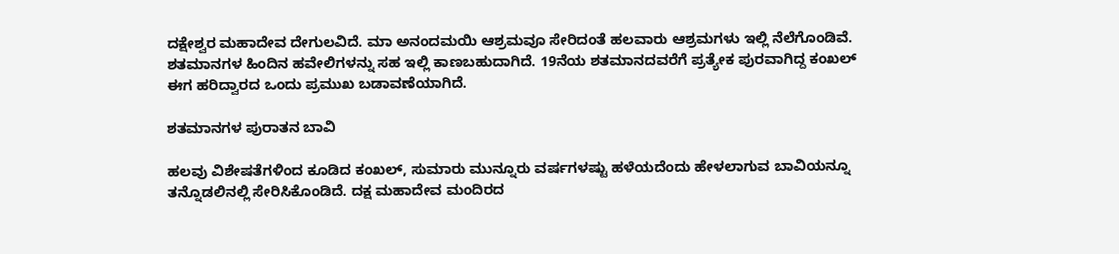ದಕ್ಷೇಶ್ವರ ಮಹಾದೇವ ದೇಗುಲವಿದೆ. ಮಾ ಅನಂದಮಯಿ ಆಶ್ರಮವೂ ಸೇರಿದಂತೆ ಹಲವಾರು ಆಶ್ರಮಗಳು ಇಲ್ಲಿ ನೆಲೆಗೊಂಡಿವೆ. ಶತಮಾನಗಳ ಹಿಂದಿನ ಹವೇಲಿಗಳನ್ನು ಸಹ ಇಲ್ಲಿ ಕಾಣಬಹುದಾಗಿದೆ. 19ನೆಯ ಶತಮಾನದವರೆಗೆ ಪ್ರತ್ಯೇಕ ಪುರವಾಗಿದ್ದ ಕಂಖಲ್ ಈಗ ಹರಿದ್ವಾರದ ಒಂದು ಪ್ರಮುಖ ಬಡಾವಣೆಯಾಗಿದೆ.

ಶತಮಾನಗಳ ಪುರಾತನ ಬಾವಿ

ಹಲವು ವಿಶೇಷತೆಗಳಿಂದ ಕೂಡಿದ ಕಂಖಲ್, ಸುಮಾರು ಮುನ್ನೂರು ವರ್ಷಗಳಷ್ಟು ಹಳೆಯದೆಂದು ಹೇಳಲಾಗುವ ಬಾವಿಯನ್ನೂ ತನ್ನೊಡಲಿನಲ್ಲಿ ಸೇರಿಸಿಕೊಂಡಿದೆ. ದಕ್ಷ ಮಹಾದೇವ ಮಂದಿರದ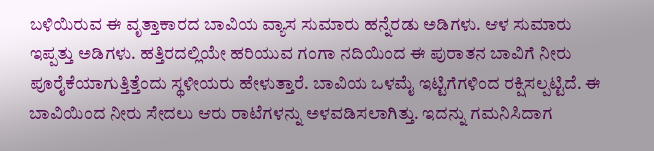ಬಳಿಯಿರುವ ಈ ವೃತ್ತಾಕಾರದ ಬಾವಿಯ ವ್ಯಾಸ ಸುಮಾರು ಹನ್ನೆರಡು ಅಡಿಗಳು. ಆಳ ಸುಮಾರು ಇಪ್ಪತ್ತು ಅಡಿಗಳು. ಹತ್ತಿರದಲ್ಲಿಯೇ ಹರಿಯುವ ಗಂಗಾ ನದಿಯಿಂದ ಈ ಪುರಾತನ ಬಾವಿಗೆ ನೀರು ಪೂರೈಕೆಯಾಗುತ್ತಿತ್ತೆಂದು ಸ್ಥಳೀಯರು ಹೇಳುತ್ತಾರೆ. ಬಾವಿಯ ಒಳಮೈ ಇಟ್ಟಿಗೆಗಳಿಂದ ರಕ್ಷಿಸಲ್ಪಟ್ಟಿದೆ. ಈ ಬಾವಿಯಿಂದ ನೀರು ಸೇದಲು ಆರು ರಾಟೆಗಳನ್ನು ಅಳವಡಿಸಲಾಗಿತ್ತು. ಇದನ್ನು ಗಮನಿಸಿದಾಗ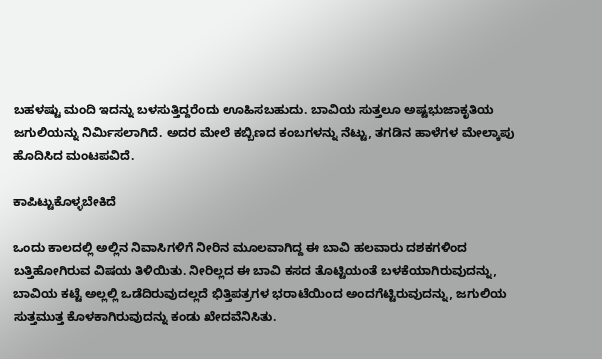ಬಹಳಷ್ಟು ಮಂದಿ ಇದನ್ನು ಬಳಸುತ್ತಿದ್ದರೆಂದು ಊಹಿಸಬಹುದು. ಬಾವಿಯ ಸುತ್ತಲೂ ಅಷ್ಟಭುಜಾಕೃತಿಯ ಜಗುಲಿಯನ್ನು ನಿರ್ಮಿಸಲಾಗಿದೆ. ಅದರ ಮೇಲೆ ಕಬ್ಬಿಣದ ಕಂಬಗಳನ್ನು ನೆಟ್ಟು, ತಗಡಿನ ಹಾಳೆಗಳ ಮೇಲ್ಕಾಪು ಹೊದಿಸಿದ ಮಂಟಪವಿದೆ.

ಕಾಪಿಟ್ಟುಕೊಳ್ಳಬೇಕಿದೆ

ಒಂದು ಕಾಲದಲ್ಲಿ ಅಲ್ಲಿನ ನಿವಾಸಿಗಳಿಗೆ ನೀರಿನ ಮೂಲವಾಗಿದ್ದ ಈ ಬಾವಿ ಹಲವಾರು ದಶಕಗಳಿಂದ ಬತ್ತಿಹೋಗಿರುವ ವಿಷಯ ತಿಳಿಯಿತು. ನೀರಿಲ್ಲದ ಈ ಬಾವಿ ಕಸದ ತೊಟ್ಟಿಯಂತೆ ಬಳಕೆಯಾಗಿರುವುದನ್ನು, ಬಾವಿಯ ಕಟ್ಟೆ ಅಲ್ಲಲ್ಲಿ ಒಡೆದಿರುವುದಲ್ಲದೆ ಭಿತ್ತಿಪತ್ರಗಳ ಭರಾಟೆಯಿಂದ ಅಂದಗೆಟ್ಟಿರುವುದನ್ನು, ಜಗುಲಿಯ ಸುತ್ತಮುತ್ತ ಕೊಳಕಾಗಿರುವುದನ್ನು ಕಂಡು ಖೇದವೆನಿಸಿತು.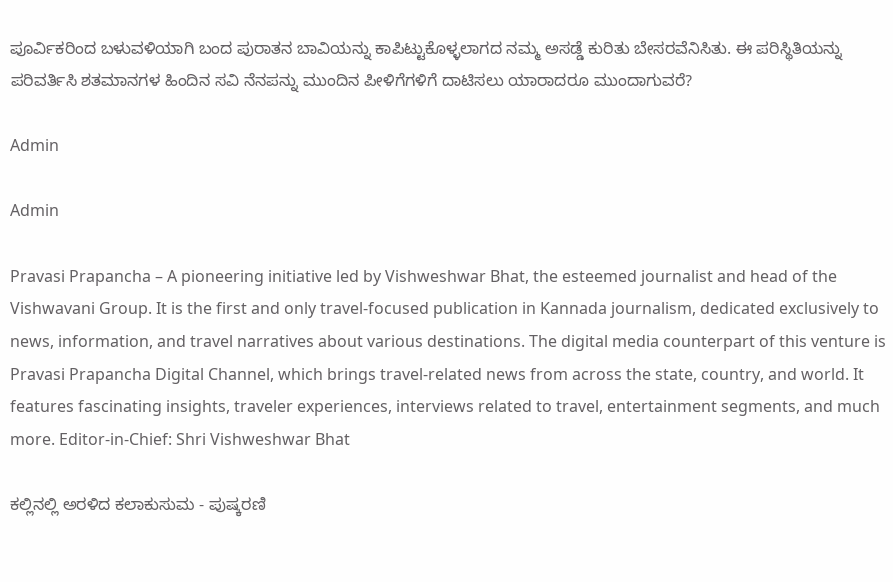ಪೂರ್ವಿಕರಿಂದ ಬಳುವಳಿಯಾಗಿ ಬಂದ ಪುರಾತನ ಬಾವಿಯನ್ನು ಕಾಪಿಟ್ಟುಕೊಳ್ಳಲಾಗದ ನಮ್ಮ ಅಸಡ್ಡೆ ಕುರಿತು ಬೇಸರವೆನಿಸಿತು. ಈ ಪರಿಸ್ಥಿತಿಯನ್ನು ಪರಿವರ್ತಿಸಿ ಶತಮಾನಗಳ ಹಿಂದಿನ ಸವಿ ನೆನಪನ್ನು ಮುಂದಿನ ಪೀಳಿಗೆಗಳಿಗೆ ದಾಟಿಸಲು ಯಾರಾದರೂ ಮುಂದಾಗುವರೆ?

Admin

Admin

Pravasi Prapancha – A pioneering initiative led by Vishweshwar Bhat, the esteemed journalist and head of the Vishwavani Group. It is the first and only travel-focused publication in Kannada journalism, dedicated exclusively to news, information, and travel narratives about various destinations. The digital media counterpart of this venture is Pravasi Prapancha Digital Channel, which brings travel-related news from across the state, country, and world. It features fascinating insights, traveler experiences, interviews related to travel, entertainment segments, and much more. Editor-in-Chief: Shri Vishweshwar Bhat

ಕಲ್ಲಿನಲ್ಲಿ ಅರಳಿದ ಕಲಾಕುಸುಮ - ಪುಷ್ಕರಣಿ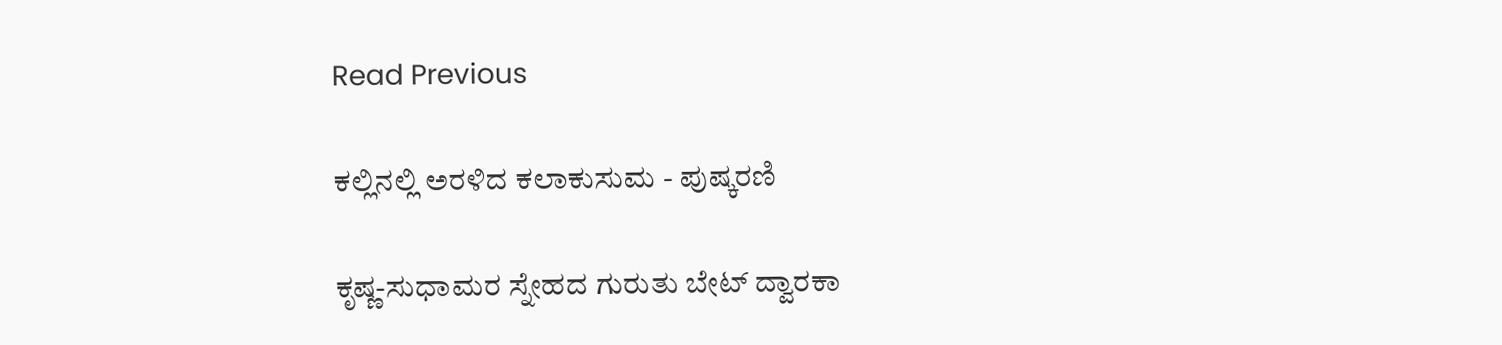Read Previous

ಕಲ್ಲಿನಲ್ಲಿ ಅರಳಿದ ಕಲಾಕುಸುಮ - ಪುಷ್ಕರಣಿ

ಕೃಷ್ಣ-ಸುಧಾಮರ ಸ್ನೇಹದ ಗುರುತು ಬೇಟ್ ದ್ವಾರಕಾ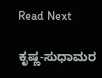Read Next

ಕೃಷ್ಣ-ಸುಧಾಮರ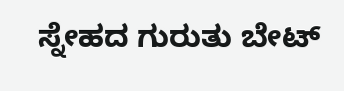ಸ್ನೇಹದ ಗುರುತು ಬೇಟ್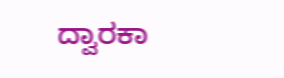ದ್ವಾರಕಾ